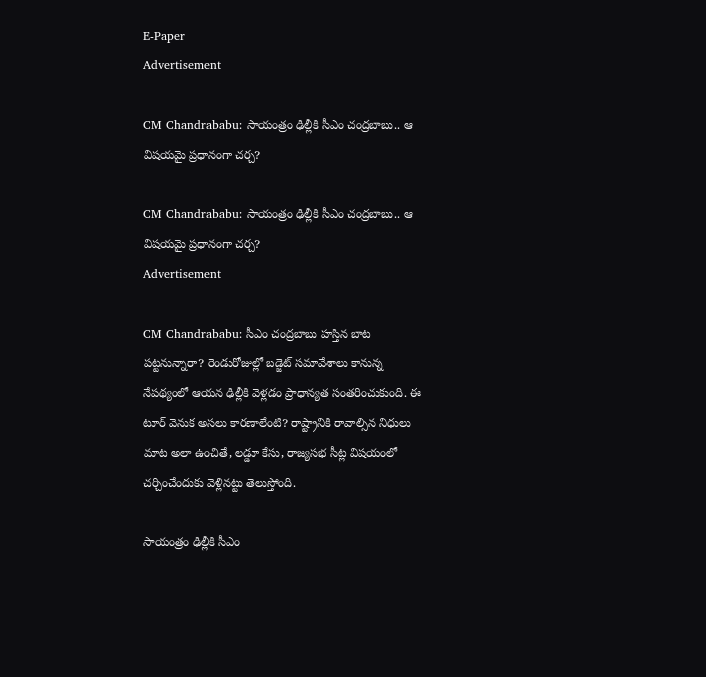E-Paper
Advertisement

CM Chandrababu: సాయంత్రం ఢిల్లీకి సీఎం చంద్రబాబు.. ఆ విషయమై ప్రధానంగా చర్చ?

CM Chandrababu: సాయంత్రం ఢిల్లీకి సీఎం చంద్రబాబు.. ఆ విషయమై ప్రధానంగా చర్చ?
Advertisement

CM Chandrababu: సీఎం చంద్రబాబు హస్తిన బాట పట్టనున్నారా? రెండురోజుల్లో బడ్జెట్ సమావేశాలు కానున్న నేపథ్యంలో ఆయన ఢిల్లీకి వెళ్లడం ప్రాధాన్యత సంతరించుకుంది. ఈ టూర్ వెనుక అసలు కారణాలేంటి? రాష్ట్రానికి రావాల్సిన నిధులు మాట అలా ఉంచితే, లడ్డూ కేసు, రాజ్యసభ సీట్ల విషయంలో చర్చించేందుకు వెళ్లినట్టు తెలుస్తోంది.

సాయంత్రం ఢిల్లీకి సీఎం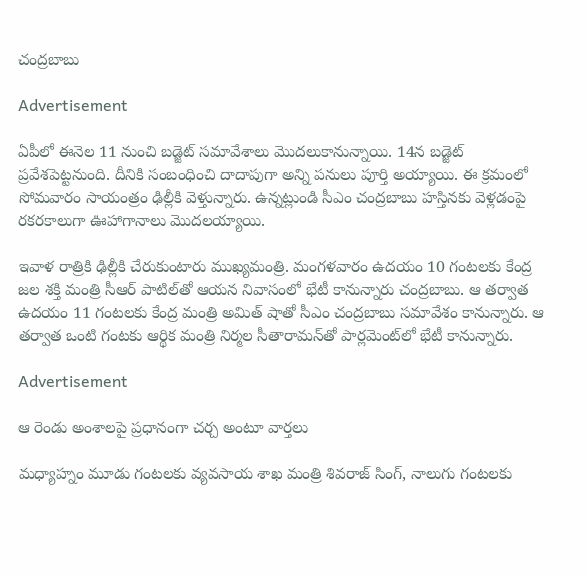చంద్రబాబు

Advertisement

ఏపీలో ఈనెల 11 నుంచి బడ్జెట్ సమావేశాలు మొదలుకానున్నాయి. 14న బడ్జెట్ ప్రవేశపెట్టనుంది. దీనికి సంబంధించి దాదాపుగా అన్ని పనులు పూర్తి అయ్యాయి. ఈ క్రమంలో సోమవారం సాయంత్రం ఢిల్లీకి వెళ్తున్నారు. ఉన్నట్లుండి సీఎం చంద్రబాబు హస్తినకు వెళ్లడంపై రకరకాలుగా ఊహాగానాలు మొదలయ్యాయి.

ఇవాళ రాత్రికి ఢిల్లీకి చేరుకుంటారు ముఖ్యమంత్రి. మంగళవారం ఉదయం 10 గంటలకు కేంద్ర జల శక్తి మంత్రి సీఆర్ పాటిల్‌తో ఆయన నివాసంలో భేటీ కానున్నారు చంద్రబాబు. ఆ తర్వాత ఉదయం 11 గంటలకు కేంద్ర మంత్రి అమిత్ షా‌తో సీఎం చంద్రబాబు సమావేశం కానున్నారు. ఆ తర్వాత ఒంటి గంటకు ఆర్థిక మంత్రి నిర్మల సీతారామన్‌తో పార్లమెంట్‌లో భేటీ కానున్నారు.

Advertisement

ఆ రెండు అంశాలపై ప్రధానంగా చర్చ అంటూ వార్తలు

మధ్యాహ్నం మూడు గంటలకు వ్యవసాయ శాఖ మంత్రి శివరాజ్ సింగ్, నాలుగు గంటలకు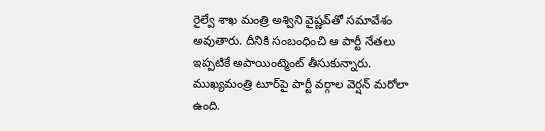రైల్వే శాఖ మంత్రి అశ్విని వైష్ణవ్‌తో సమావేశం అవుతారు. దీనికి సంబంధించి ఆ పార్టీ నేతలు ఇప్పటికే అపాయింట్మెంట్ తీసుకున్నారు. ముఖ్యమంత్రి టూర్‌పై పార్టీ వర్గాల వెర్షన్ మరోలా ఉంది.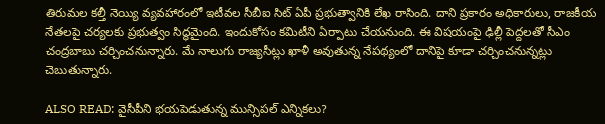తిరుమల కల్తీ నెయ్యి వ్యవహారంలో ఇటీవల సీబీఐ సిట్ ఏపీ ప్రభుత్వానికి లేఖ రాసింది. దాని ప్రకారం అధికారులు, రాజకీయ నేతలపై చర్యలకు ప్రభుత్వం సిద్ధమైంది. ఇందుకోసం కమిటీని ఏర్పాటు చేయనుంది. ఈ విషయంపై ఢిల్లీ పెద్దలతో సీఎం చంద్రబాబు చర్చించనున్నారు. మే నాలుగు రాజ్యసీట్లు ఖాళీ అవుతున్న నేపథ్యంలో దానిపై కూడా చర్చించనున్నట్లు చెబుతున్నారు.

ALSO READ: వైసీపీని భయపెడుతున్న మున్సిపల్ ఎన్నికలు?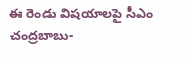ఈ రెండు విషయాలపై సీఎం చంద్రబాబు-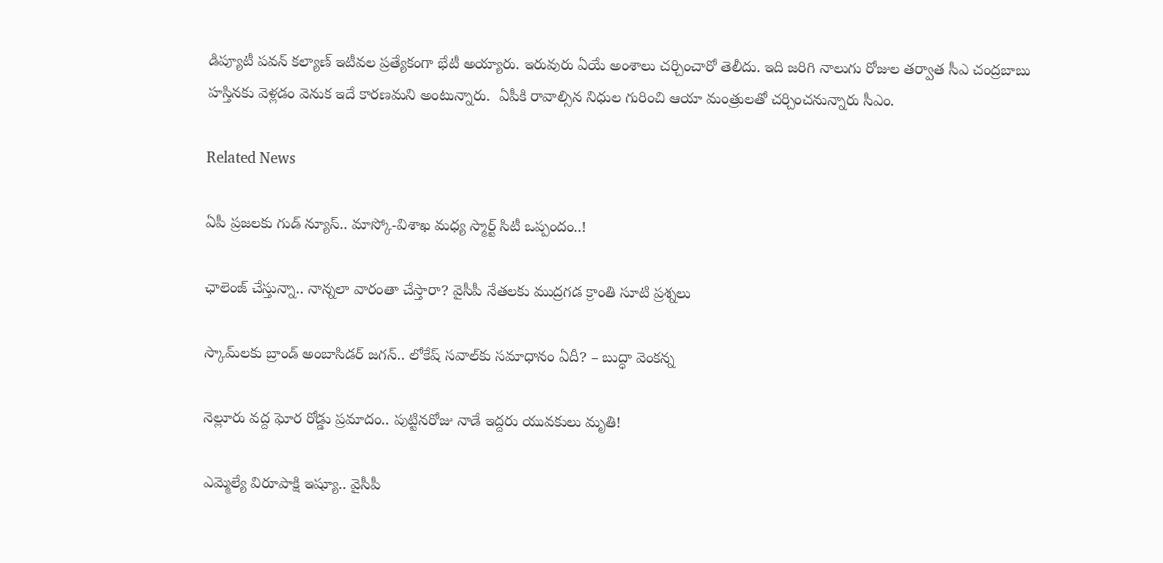డిప్యూటీ పవన్ కల్యాణ్ ఇటీవల ప్రత్యేకంగా భేటీ అయ్యారు. ఇరువురు ఏయే అంశాలు చర్చించారో తెలీదు. ఇది జరిగి నాలుగు రోజుల తర్వాత సీఎ చంద్రబాబు హస్తినకు వెళ్లడం వెనుక ఇదే కారణమని అంటున్నారు.  ఏపీకి రావాల్సిన నిధుల గురించి ఆయా మంత్రులతో చర్చించనున్నారు సీఎం.

Related News

ఏపీ ప్రజలకు గుడ్ న్యూస్.. మాస్కో-విశాఖ మధ్య స్మార్ట్ సిటీ ఒప్పందం..!

ఛాలెంజ్ చేస్తున్నా.. నాన్నలా వారంతా చేస్తారా? వైసీపీ నేతలకు ముద్రగడ క్రాంతి సూటి ప్రశ్నలు

స్కామ్‌లకు బ్రాండ్ అంబాసిడర్ జగన్.. లోకేష్ సవాల్‌కు సమాధానం ఏదీ? – బుద్ధా వెంకన్న

నెల్లూరు వద్ద ఘోర రోడ్డు ప్రమాదం.. పుట్టినరోజు నాడే ఇద్దరు యువకులు మృతి!

ఎమ్మెల్యే విరూపాక్షి ఇష్యూ.. వైసీపీ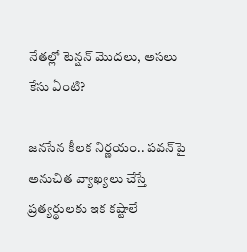నేతల్లో టెన్షన్ మొదలు, అసలు కేసు ఏంటి?

జనసేన కీలక నిర్ణయం.. పవన్‌పై అనుచిత వ్యాఖ్యలు చేస్తే ప్రత్యర్థులకు ఇక కష్టాలే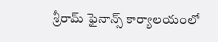శ్రీరామ్ ఫైనాన్స్ కార్యాలయంలో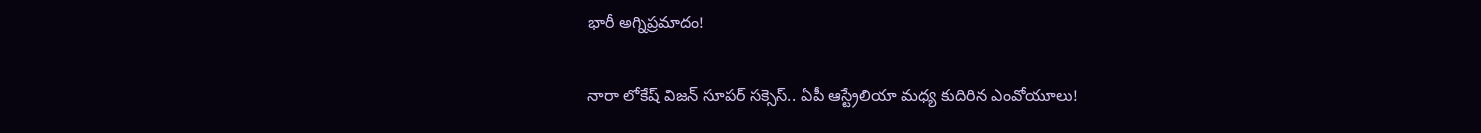భారీ అగ్నిప్రమాదం!

నారా లోకేష్ విజన్ సూపర్ సక్సెస్.. ఏపీ ఆస్ట్రేలియా మధ్య కుదిరిన ఎంవోయూలు!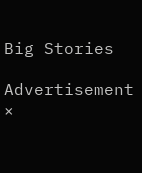Big Stories

Advertisement
×